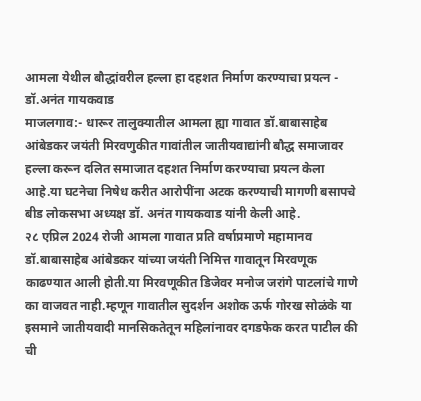आमला येथील बौद्धांवरील हल्ला हा दहशत निर्माण करण्याचा प्रयत्न - डॉ.अनंत गायकवाड
माजलगाव:- धारूर तालुक्यातील आमला ह्या गावात डॉ.बाबासाहेब आंबेडकर जयंती मिरवणुकीत गावांतील जातीयवाद्यांनी बौद्ध समाजावर हल्ला करून दलित समाजात दहशत निर्माण करण्याचा प्रयत्न केला आहे.या घटनेचा निषेध करीत आरोपींना अटक करण्याची मागणी बसापचे बीड लोकसभा अध्यक्ष डॉ. अनंत गायकवाड यांनी केली आहे.
२८ एप्रिल 2024 रोजी आमला गावात प्रति वर्षाप्रमाणे महामानव डॉ.बाबासाहेब आंबेडकर यांच्या जयंती निमित्त गावातून मिरवणूक काढण्यात आली होती.या मिरवणूकीत डिजेवर मनोज जरांगे पाटलांचे गाणे का वाजवत नाही.म्हणून गावातील सुदर्शन अशोक ऊर्फ गोरख सोळंके या इसमाने जातीयवादी मानसिकतेतून महिलांनावर दगडफेक करत पाटील की ची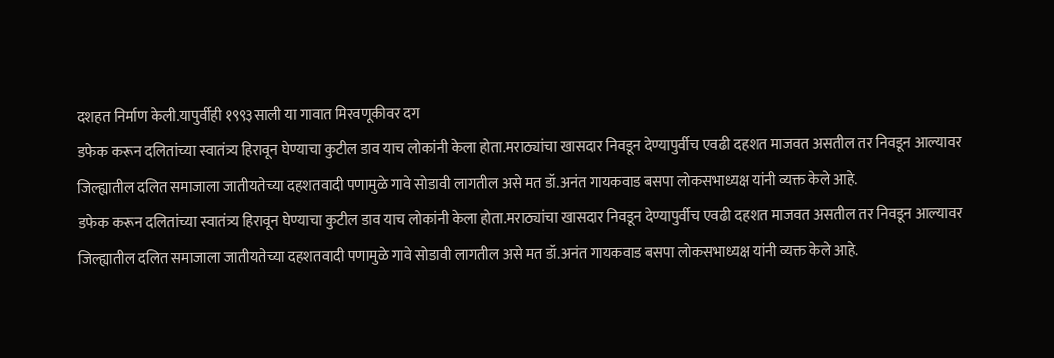दशहत निर्माण केली.यापुर्वीही १९९३साली या गावात मिरवणूकीवर दग
डफेक करून दलितांच्या स्वातंत्र्य हिरावून घेण्याचा कुटील डाव याच लोकांनी केला होता.मराठ्यांचा खासदार निवडून देण्यापुर्वीच एवढी दहशत माजवत असतील तर निवडून आल्यावर जिल्ह्यातील दलित समाजाला जातीयतेच्या दहशतवादी पणामुळे गावे सोडावी लागतील असे मत डॉ.अनंत गायकवाड बसपा लोकसभाध्यक्ष यांनी व्यक्त केले आहे.
डफेक करून दलितांच्या स्वातंत्र्य हिरावून घेण्याचा कुटील डाव याच लोकांनी केला होता.मराठ्यांचा खासदार निवडून देण्यापुर्वीच एवढी दहशत माजवत असतील तर निवडून आल्यावर जिल्ह्यातील दलित समाजाला जातीयतेच्या दहशतवादी पणामुळे गावे सोडावी लागतील असे मत डॉ.अनंत गायकवाड बसपा लोकसभाध्यक्ष यांनी व्यक्त केले आहे.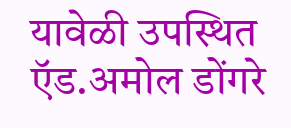यावेळी उपस्थित ऍड.अमोल डोंगरे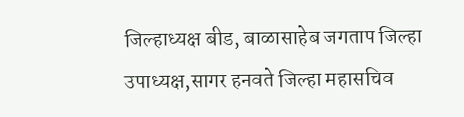जिल्हाध्यक्ष बीड, बाळासाहेब जगताप जिल्हा उपाध्यक्ष,सागर हनवते जिल्हा महासचिव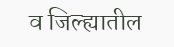व जिल्ह्यातील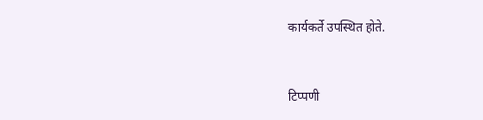कार्यकर्ते उपस्थित होते.


टिप्पणी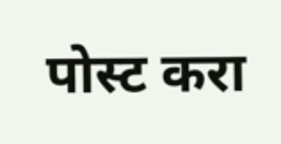पोस्ट करा